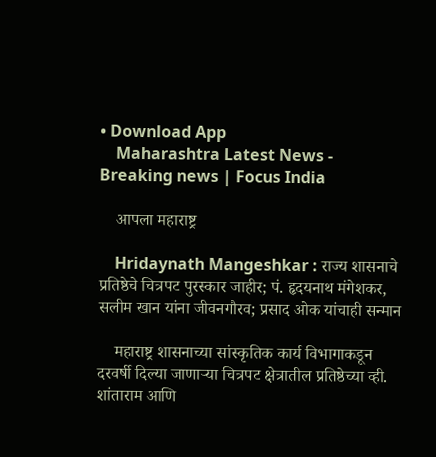• Download App
    Maharashtra Latest News - Breaking news | Focus India

    आपला महाराष्ट्र

    Hridaynath Mangeshkar : राज्य शासनाचे प्रतिष्ठेचे चित्रपट पुरस्कार जाहीर; पं. हृदयनाथ मंगेशकर, सलीम खान यांना जीवनगौरव; प्रसाद ओक यांचाही सन्मान

    महाराष्ट्र शासनाच्या सांस्कृतिक कार्य विभागाकडून दरवर्षी दिल्या जाणाऱ्या चित्रपट क्षेत्रातील प्रतिष्ठेच्या व्ही. शांताराम आणि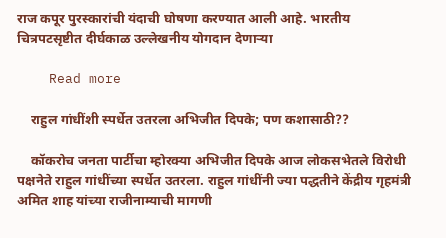राज कपूर पुरस्कारांची यंदाची घोषणा करण्यात आली आहे. भारतीय चित्रपटसृष्टीत दीर्घकाळ उल्लेखनीय योगदान देणाऱ्या

    Read more

    राहुल गांधींशी स्पर्धेत उतरला अभिजीत दिपके; पण कशासाठी??

    कॉकरोच जनता पार्टीचा म्होरक्या अभिजीत दिपके आज लोकसभेतले विरोधी पक्षनेते राहुल गांधींच्या स्पर्धेत उतरला. राहुल गांधींनी ज्या पद्धतीने केंद्रीय गृहमंत्री अमित शाह यांच्या राजीनाम्याची मागणी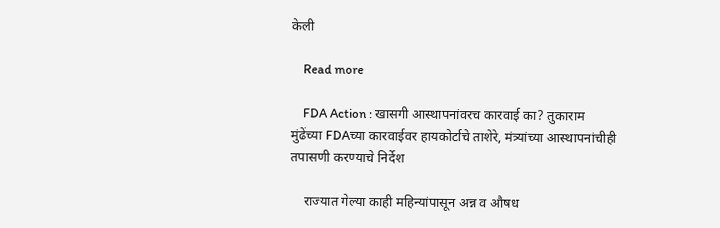केली

    Read more

    FDA Action : खासगी आस्थापनांवरच कारवाई का? तुकाराम मुंढेंच्या FDAच्या कारवाईवर हायकोर्टाचे ताशेरे, मंत्र्यांच्या आस्थापनांचीही तपासणी करण्याचे निर्देश

    राज्यात गेल्या काही महिन्यांपासून अन्न व औषध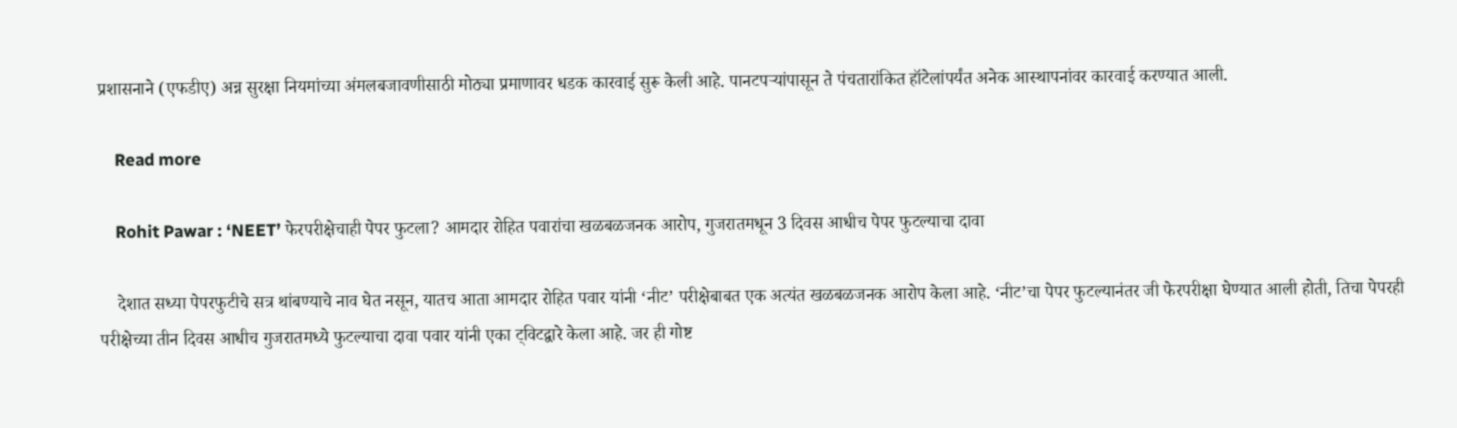प्रशासनाने (एफडीए) अन्न सुरक्षा नियमांच्या अंमलबजावणीसाठी मोठ्या प्रमाणावर धडक कारवाई सुरू केली आहे. पानटपऱ्यांपासून ते पंचतारांकित हॉटेलांपर्यंत अनेक आस्थापनांवर कारवाई करण्यात आली.

    Read more

    Rohit Pawar : ‘NEET’ फेरपरीक्षेचाही पेपर फुटला? आमदार रोहित पवारांचा खळबळजनक आरोप, गुजरातमधून 3 दिवस आधीच पेपर फुटल्याचा दावा

    देशात सध्या पेपरफुटीचे सत्र थांबण्याचे नाव घेत नसून, यातच आता आमदार रोहित पवार यांनी ‘नीट’ परीक्षेबाबत एक अत्यंत खळबळजनक आरोप केला आहे. ‘नीट’चा पेपर फुटल्यानंतर जी फेरपरीक्षा घेण्यात आली होती, तिचा पेपरही परीक्षेच्या तीन दिवस आधीच गुजरातमध्ये फुटल्याचा दावा पवार यांनी एका ट्विटद्वारे केला आहे. जर ही गोष्ट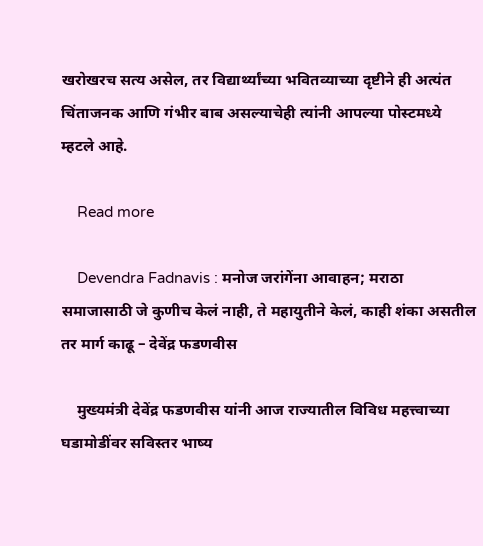खरोखरच सत्य असेल, तर विद्यार्थ्यांच्या भवितव्याच्या दृष्टीने ही अत्यंत चिंताजनक आणि गंभीर बाब असल्याचेही त्यांनी आपल्या पोस्टमध्ये म्हटले आहे.

    Read more

    Devendra Fadnavis : मनोज जरांगेंना आवाहन; मराठा समाजासाठी जे कुणीच केलं नाही, ते महायुतीने केलं, काही शंका असतील तर मार्ग काढू – देवेंद्र फडणवीस

    मुख्यमंत्री देवेंद्र फडणवीस यांनी आज राज्यातील विविध महत्त्वाच्या घडामोडींवर सविस्तर भाष्य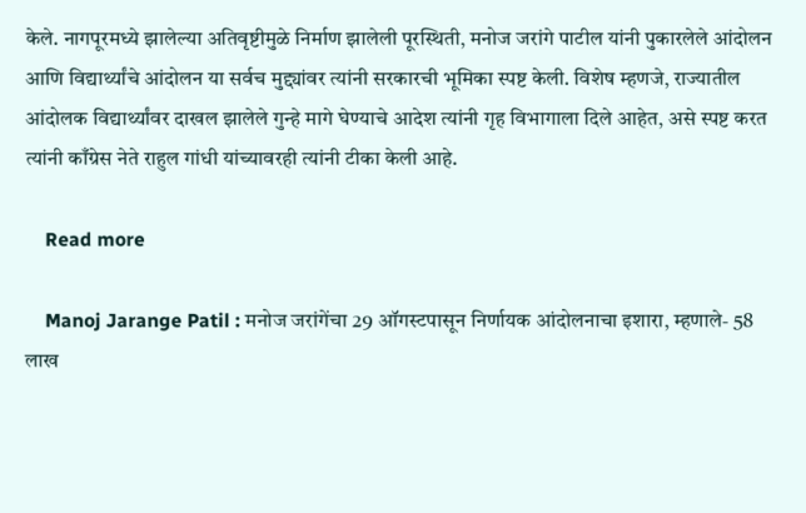केले. नागपूरमध्ये झालेल्या अतिवृष्टीमुळे निर्माण झालेली पूरस्थिती, मनोज जरांगे पाटील यांनी पुकारलेले आंदोलन आणि विद्यार्थ्यांचे आंदोलन या सर्वच मुद्द्यांवर त्यांनी सरकारची भूमिका स्पष्ट केली. विशेष म्हणजे, राज्यातील आंदोलक विद्यार्थ्यांवर दाखल झालेले गुन्हे मागे घेण्याचे आदेश त्यांनी गृह विभागाला दिले आहेत, असे स्पष्ट करत त्यांनी काँग्रेस नेते राहुल गांधी यांच्यावरही त्यांनी टीका केली आहे.

    Read more

    Manoj Jarange Patil : मनोज जरांगेंचा 29 ऑगस्टपासून निर्णायक आंदोलनाचा इशारा, म्हणाले- 58 लाख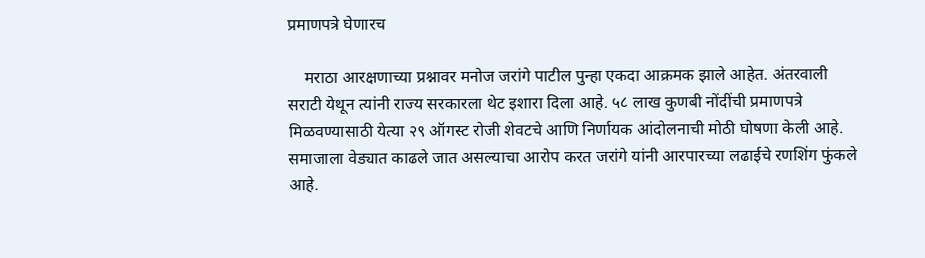प्रमाणपत्रे घेणारच

    मराठा आरक्षणाच्या प्रश्नावर मनोज जरांगे पाटील पुन्हा एकदा आक्रमक झाले आहेत. अंतरवाली सराटी येथून त्यांनी राज्य सरकारला थेट इशारा दिला आहे. ५८ लाख कुणबी नोंदींची प्रमाणपत्रे मिळवण्यासाठी येत्या २९ ऑगस्ट रोजी शेवटचे आणि निर्णायक आंदोलनाची मोठी घोषणा केली आहे. समाजाला वेड्यात काढले जात असल्याचा आरोप करत जरांगे यांनी आरपारच्या लढाईचे रणशिंग फुंकले आहे.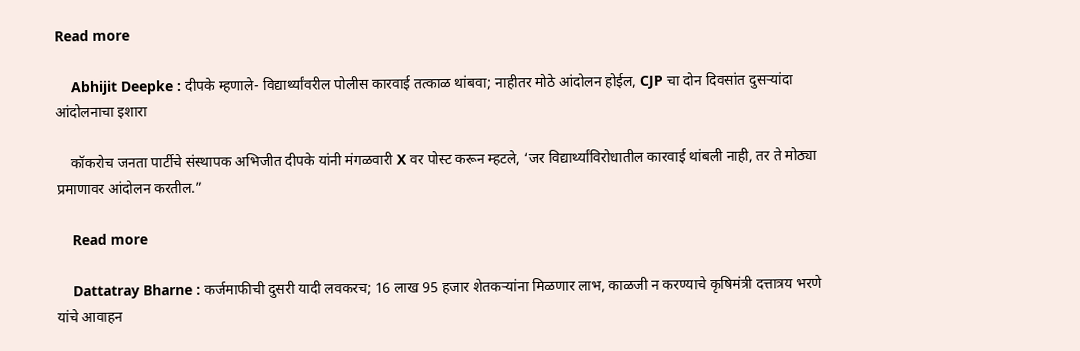Read more

    Abhijit Deepke : दीपके म्हणाले- विद्यार्थ्यांवरील पोलीस कारवाई तत्काळ थांबवा; नाहीतर मोठे आंदोलन होईल, CJP चा दोन दिवसांत दुसऱ्यांदा आंदोलनाचा इशारा

    कॉकरोच जनता पार्टीचे संस्थापक अभिजीत दीपके यांनी मंगळवारी X वर पोस्ट करून म्हटले, ‘जर विद्यार्थ्यांविरोधातील कारवाई थांबली नाही, तर ते मोठ्या प्रमाणावर आंदोलन करतील.”

    Read more

    Dattatray Bharne : कर्जमाफीची दुसरी यादी लवकरच; 16 लाख 95 हजार शेतकऱ्यांना मिळणार लाभ, काळजी न करण्याचे कृषिमंत्री दत्तात्रय भरणे यांचे आवाहन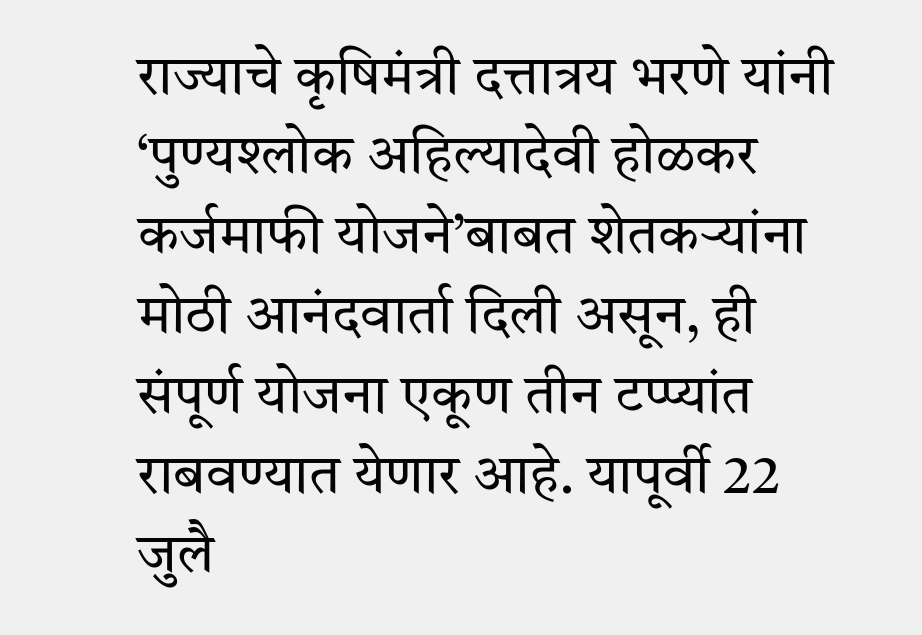राज्याचे कृषिमंत्री दत्तात्रय भरणे यांनी ‘पुण्यश्लोक अहिल्यादेवी होळकर कर्जमाफी योजने’बाबत शेतकऱ्यांना मोठी आनंदवार्ता दिली असून, ही संपूर्ण योजना एकूण तीन टप्प्यांत राबवण्यात येणार आहे. यापूर्वी 22 जुलै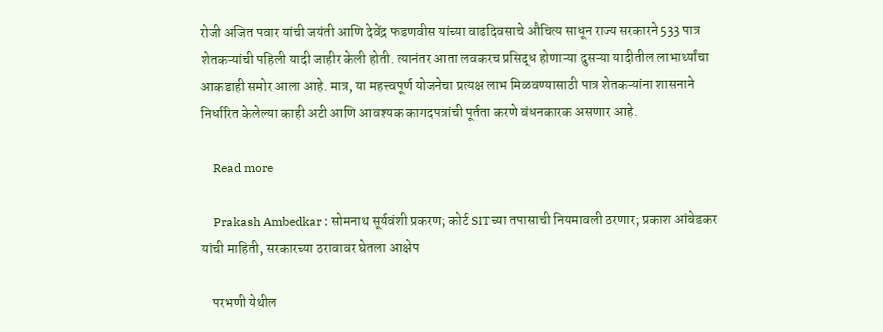रोजी अजित पवार यांची जयंती आणि देवेंद्र फडणवीस यांच्या वाढदिवसाचे औचित्य साधून राज्य सरकारने 533 पात्र शेतकऱ्यांची पहिली यादी जाहीर केली होती. त्यानंतर आता लवकरच प्रसिद्ध होणाऱ्या दुसऱ्या यादीतील लाभार्थ्यांचा आकडाही समोर आला आहे. मात्र, या महत्त्वपूर्ण योजनेचा प्रत्यक्ष लाभ मिळवण्यासाठी पात्र शेतकऱ्यांना शासनाने निर्धारित केलेल्या काही अटी आणि आवश्यक कागदपत्रांची पूर्तता करणे बंधनकारक असणार आहे.

    Read more

    Prakash Ambedkar : सोमनाथ सूर्यवंशी प्रकरण; कोर्ट SITच्या तपासाची नियमावली ठरणार; प्रकाश आंबेडकर यांची माहिती, सरकारच्या ठरावावर घेतला आक्षेप

    परभणी येथील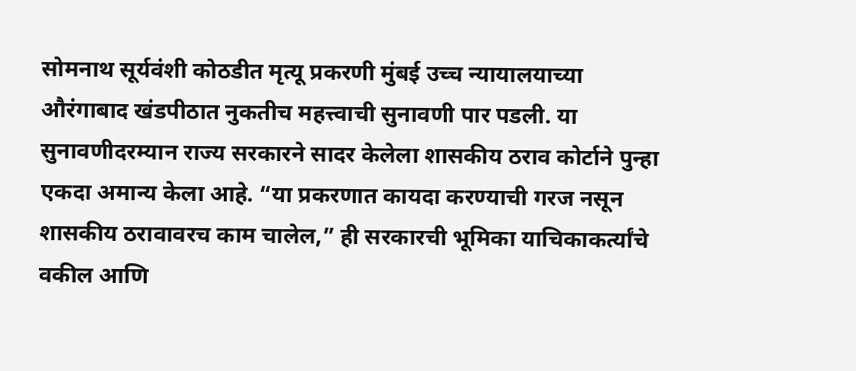सोमनाथ सूर्यवंशी कोठडीत मृत्यू प्रकरणी मुंबई उच्च न्यायालयाच्या औरंगाबाद खंडपीठात नुकतीच महत्त्वाची सुनावणी पार पडली. या सुनावणीदरम्यान राज्य सरकारने सादर केलेला शासकीय ठराव कोर्टाने पुन्हा एकदा अमान्य केला आहे. “या प्रकरणात कायदा करण्याची गरज नसून शासकीय ठरावावरच काम चालेल,” ही सरकारची भूमिका याचिकाकर्त्यांचे वकील आणि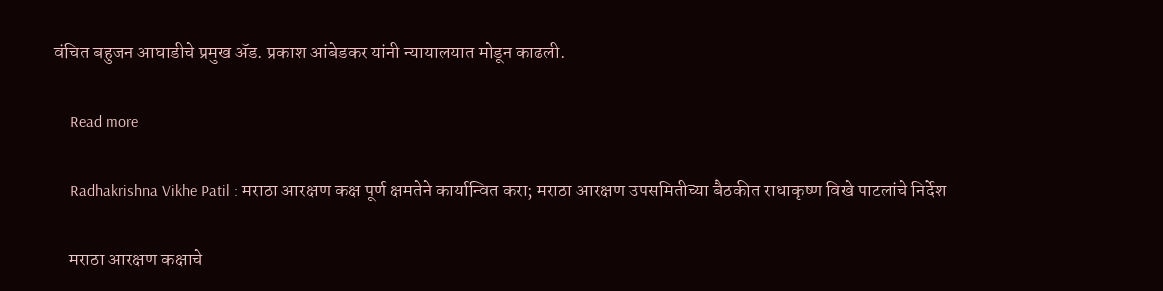वंचित बहुजन आघाडीचे प्रमुख ॲड. प्रकाश आंबेडकर यांनी न्यायालयात मोडून काढली.

    Read more

    Radhakrishna Vikhe Patil : मराठा आरक्षण कक्ष पूर्ण क्षमतेने कार्यान्वित करा; मराठा आरक्षण उपसमितीच्या बैठकीत राधाकृष्ण विखे पाटलांचे निर्देश

    मराठा आरक्षण कक्षाचे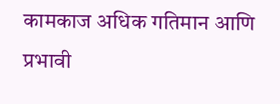कामकाज अधिक गतिमान आणि प्रभावी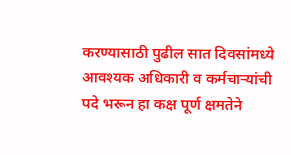करण्यासाठी पुढील सात दिवसांमध्ये आवश्यक अधिकारी व कर्मचाऱ्यांची पदे भरून हा कक्ष पूर्ण क्षमतेने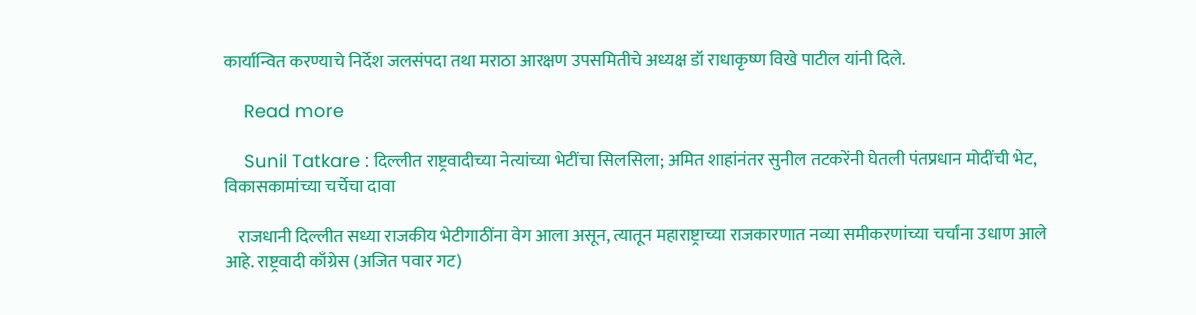कार्यान्वित करण्याचे निर्देश जलसंपदा तथा मराठा आरक्षण उपसमितीचे अध्यक्ष डॉ राधाकृष्ण विखे पाटील यांनी दिले.

    Read more

    Sunil Tatkare : दिल्लीत राष्ट्रवादीच्या नेत्यांच्या भेटींचा सिलसिला; अमित शाहांनंतर सुनील तटकरेंनी घेतली पंतप्रधान मोदींची भेट, विकासकामांच्या चर्चेचा दावा

    राजधानी दिल्लीत सध्या राजकीय भेटीगाठींना वेग आला असून, त्यातून महाराष्ट्राच्या राजकारणात नव्या समीकरणांच्या चर्चांना उधाण आले आहे. राष्ट्रवादी काँग्रेस (अजित पवार गट)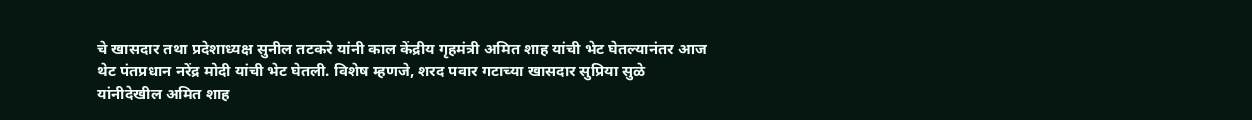चे खासदार तथा प्रदेशाध्यक्ष सुनील तटकरे यांनी काल केंद्रीय गृहमंत्री अमित शाह यांची भेट घेतल्यानंतर आज थेट पंतप्रधान नरेंद्र मोदी यांची भेट घेतली. विशेष म्हणजे, शरद पवार गटाच्या खासदार सुप्रिया सुळे यांनीदेखील अमित शाह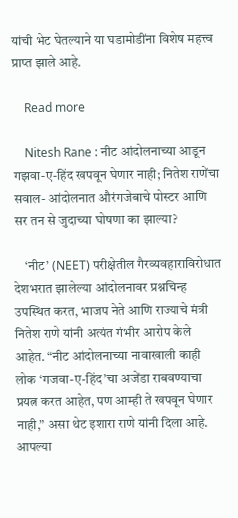यांची भेट घेतल्याने या घडामोडींना विशेष महत्त्व प्राप्त झाले आहे.

    Read more

    Nitesh Rane : नीट आंदोलनाच्या आडून गझवा-ए-हिंद खपवून घेणार नाही; नितेश राणेंचा सवाल- आंदोलनात औरंगजेबाचे पोस्टर आणि सर तन से जुदाच्या घोषणा का झाल्या?

    ‘नीट’ (NEET) परीक्षेतील गैरव्यवहाराविरोधात देशभरात झालेल्या आंदोलनावर प्रश्नचिन्ह उपस्थित करत, भाजप नेते आणि राज्याचे मंत्री नितेश राणे यांनी अत्यंत गंभीर आरोप केले आहेत. “नीट आंदोलनाच्या नावाखाली काही लोक ‘गजवा-ए-हिंद’चा अजेंडा राबवण्याचा प्रयत्न करत आहेत, पण आम्ही ते खपवून घेणार नाही,” असा थेट इशारा राणे यांनी दिला आहे. आपल्या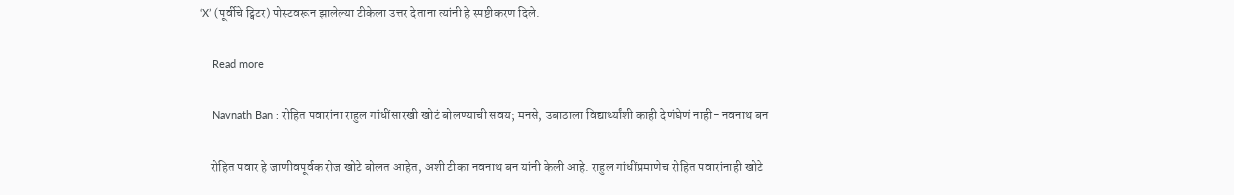‘X’ (पूर्वीचे ट्विटर) पोस्टवरून झालेल्या टीकेला उत्तर देताना त्यांनी हे स्पष्टीकरण दिले.

    Read more

    Navnath Ban : रोहित पवारांना राहुल गांधींसारखी खोटं बोलण्याची सवय; मनसे, उबाठाला विद्यार्थ्यांशी काही देणंघेणं नाही- नवनाथ बन

    रोहित पवार हे जाणीवपूर्वक रोज खोटे बोलत आहेत, अशी टीका नवनाथ बन यांनी केली आहे. राहुल गांधींप्रमाणेच रोहित पवारांनाही खोटे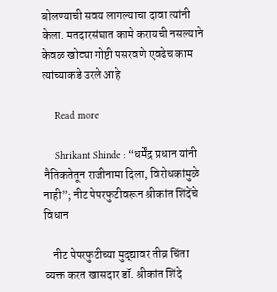बोलण्याची सवय लागल्याचा दावा त्यांनी केला. मतदारसंघात कामे करायची नसल्याने केवळ खोट्या गोष्टी पसरवणे एवढेच काम त्यांच्याकडे उरले आहे

    Read more

    Shrikant Shinde : “धर्मेंद्र प्रधान यांनी नैतिकतेतून राजीनामा दिला, विरोधकांमुळे नाही”; नीट पेपरफुटीवरून श्रीकांत शिंदेंचे विधान

    नीट पेपरफुटीच्या मुद्द्यावर तीव्र चिंता व्यक्त करत खासदार डॉ. श्रीकांत शिंदे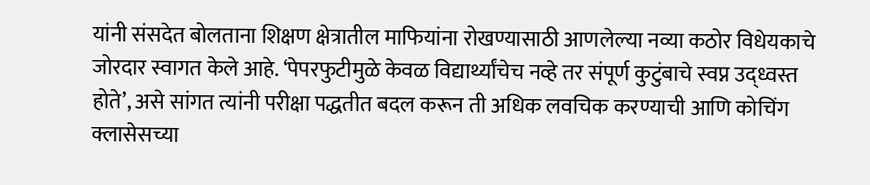यांनी संसदेत बोलताना शिक्षण क्षेत्रातील माफियांना रोखण्यासाठी आणलेल्या नव्या कठोर विधेयकाचे जोरदार स्वागत केले आहे. ‘पेपरफुटीमुळे केवळ विद्यार्थ्यांचेच नव्हे तर संपूर्ण कुटुंबाचे स्वप्न उद्ध्वस्त होते’, असे सांगत त्यांनी परीक्षा पद्धतीत बदल करून ती अधिक लवचिक करण्याची आणि कोचिंग क्लासेसच्या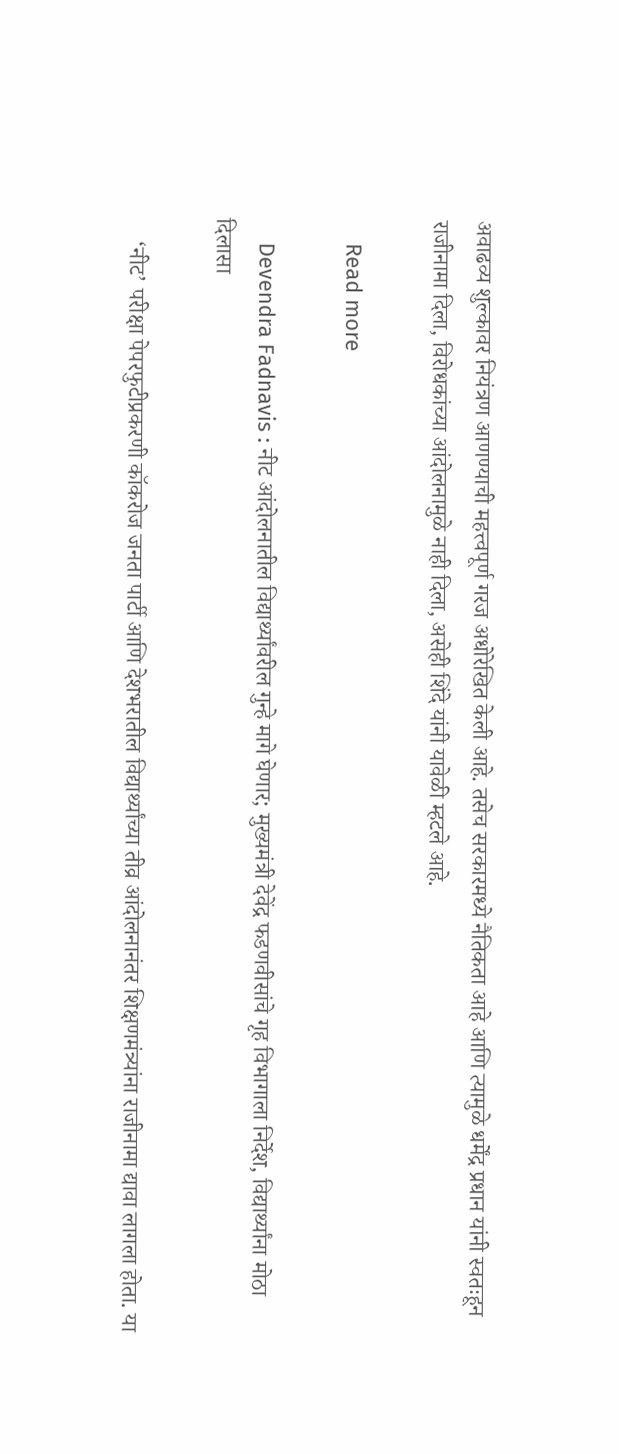अवाढव्य शुल्कावर नियंत्रण आणण्याची महत्त्वपूर्ण गरज अधोरेखित केली आहे. तसेच सरकारमध्ये नैतिकता आहे आणि त्यामुळे धर्मेंद्र प्रधान यांनी स्वतःहून राजीनामा दिला, विरोधकांच्या आंदोलनामुळे नाही दिला, असेही शिंदे यांनी यावेळी म्हटले आहे.

    Read more

    Devendra Fadnavis : नीट आंदोलनातील विद्यार्थ्यांवरील गुन्हे मागे घेणार; मुख्यमंत्री देवेंद्र फडणवीसांचे गृह विभागाला निर्देश, विद्यार्थ्यांना मोठा दिलासा

    ‘नीट’ परीक्षा पेपरफुटीप्रकरणी कॉकरोज जनता पार्टी आणि देशभरातील विद्यार्थ्यांच्या तीव्र आंदोलनानंतर शिक्षणमंत्र्यांना राजीनामा द्यावा लागला होता. या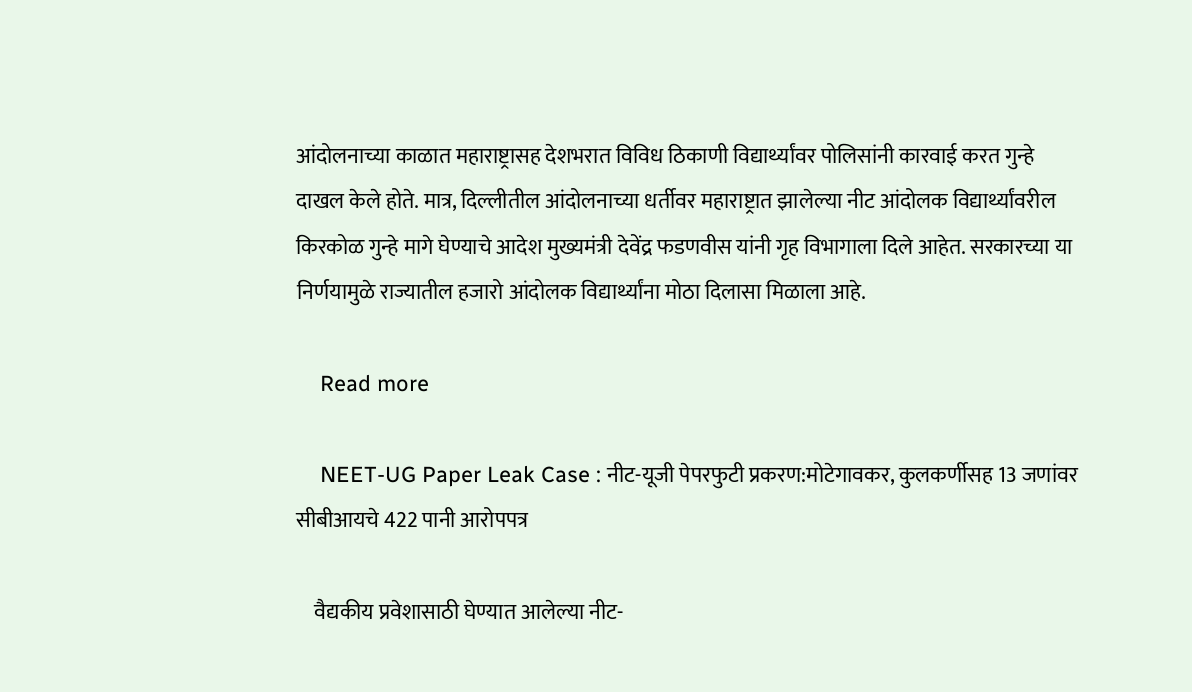आंदोलनाच्या काळात महाराष्ट्रासह देशभरात विविध ठिकाणी विद्यार्थ्यांवर पोलिसांनी कारवाई करत गुन्हे दाखल केले होते. मात्र, दिल्लीतील आंदोलनाच्या धर्तीवर महाराष्ट्रात झालेल्या नीट आंदोलक विद्यार्थ्यांवरील किरकोळ गुन्हे मागे घेण्याचे आदेश मुख्यमंत्री देवेंद्र फडणवीस यांनी गृह विभागाला दिले आहेत. सरकारच्या या निर्णयामुळे राज्यातील हजारो आंदोलक विद्यार्थ्यांना मोठा दिलासा मिळाला आहे.

    Read more

    NEET-UG Paper Leak Case : नीट-यूजी पेपरफुटी प्रकरण:मोटेगावकर, कुलकर्णीसह 13 जणांवर सीबीआयचे 422 पानी आरोपपत्र

    वैद्यकीय प्रवेशासाठी घेण्यात आलेल्या नीट-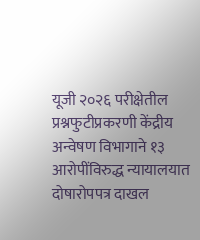यूजी २०२६ परीक्षेतील प्रश्नफुटीप्रकरणी केंद्रीय अन्वेषण विभागाने १३ आरोपींविरुद्ध न्यायालयात दोषारोपपत्र दाखल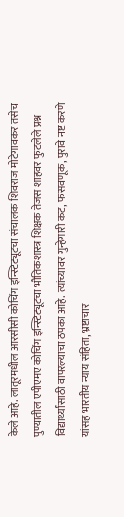केले आहे. लातूरमधील आरसीसी कोचिंग इन्स्टिट्यूटचा संचालक शिवराज मोटेगावकर तसेच पुण्यातील एपीएमए कोचिंग इन्स्टिट्यूटचा भौतिकशास्त्र शिक्षक तेजस शाहवर फुटलेले प्रश्न विद्यार्थ्यांसाठी वापरल्याचा ठपका आहे. त्यांच्यावर गुन्हेगारी कट, फसवणूक, पुरावे नष्ट करणे यांसह भारतीय न्याय संहिता, भ्रष्टाचार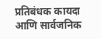प्रतिबंधक कायदा आणि सार्वजनिक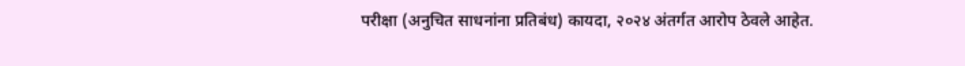परीक्षा (अनुचित साधनांना प्रतिबंध) कायदा, २०२४ अंतर्गत आरोप ठेवले आहेत.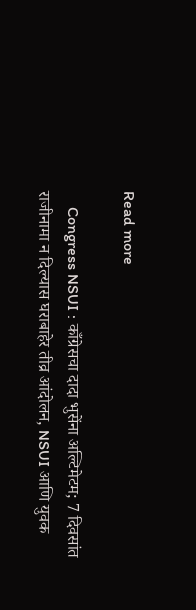Read more

    Congress NSUI : काँग्रेसचा दादा भुसेंना अल्टिमेटम; 7 दिवसांत राजीनामा न दिल्यास घराबाहेर तीव्र आंदोलन, NSUI आणि युवक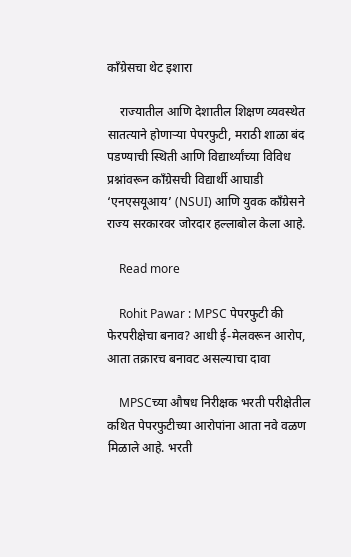काँग्रेसचा थेट इशारा

    राज्यातील आणि देशातील शिक्षण व्यवस्थेत सातत्याने होणाऱ्या पेपरफुटी, मराठी शाळा बंद पडण्याची स्थिती आणि विद्यार्थ्यांच्या विविध प्रश्नांवरून काँग्रेसची विद्यार्थी आघाडी ‘एनएसयूआय’ (NSUI) आणि युवक काँग्रेसने राज्य सरकारवर जोरदार हल्लाबोल केला आहे.

    Read more

    Rohit Pawar : MPSC पेपरफुटी की फेरपरीक्षेचा बनाव? आधी ई-मेलवरून आरोप, आता तक्रारच बनावट असल्याचा दावा

    MPSCच्या औषध निरीक्षक भरती परीक्षेतील कथित पेपरफुटीच्या आरोपांना आता नवे वळण मिळाले आहे. भरती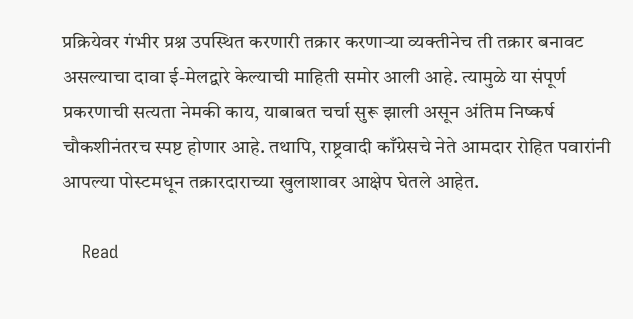प्रक्रियेवर गंभीर प्रश्न उपस्थित करणारी तक्रार करणाऱ्या व्यक्तीनेच ती तक्रार बनावट असल्याचा दावा ई-मेलद्वारे केल्याची माहिती समोर आली आहे. त्यामुळे या संपूर्ण प्रकरणाची सत्यता नेमकी काय, याबाबत चर्चा सुरू झाली असून अंतिम निष्कर्ष चौकशीनंतरच स्पष्ट होणार आहे. तथापि, राष्ट्रवादी काँग्रेसचे नेते आमदार रोहित पवारांनी आपल्या पोस्टमधून तक्रारदाराच्या खुलाशावर आक्षेप घेतले आहेत.

    Read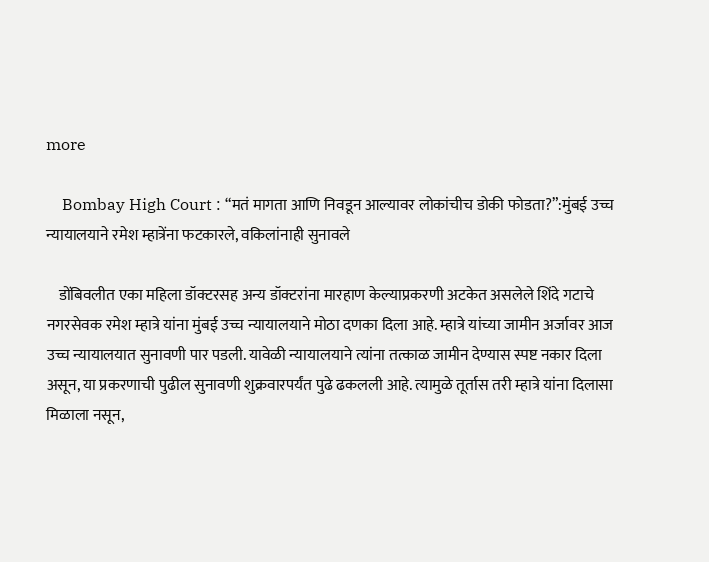more

    Bombay High Court : “मतं मागता आणि निवडून आल्यावर लोकांचीच डोकी फोडता?”:मुंबई उच्च न्यायालयाने रमेश म्हात्रेंना फटकारले, वकिलांनाही सुनावले

    डोंबिवलीत एका महिला डॉक्टरसह अन्य डॉक्टरांना मारहाण केल्याप्रकरणी अटकेत असलेले शिंदे गटाचे नगरसेवक रमेश म्हात्रे यांना मुंबई उच्च न्यायालयाने मोठा दणका दिला आहे. म्हात्रे यांच्या जामीन अर्जावर आज उच्च न्यायालयात सुनावणी पार पडली. यावेळी न्यायालयाने त्यांना तत्काळ जामीन देण्यास स्पष्ट नकार दिला असून, या प्रकरणाची पुढील सुनावणी शुक्रवारपर्यंत पुढे ढकलली आहे. त्यामुळे तूर्तास तरी म्हात्रे यांना दिलासा मिळाला नसून,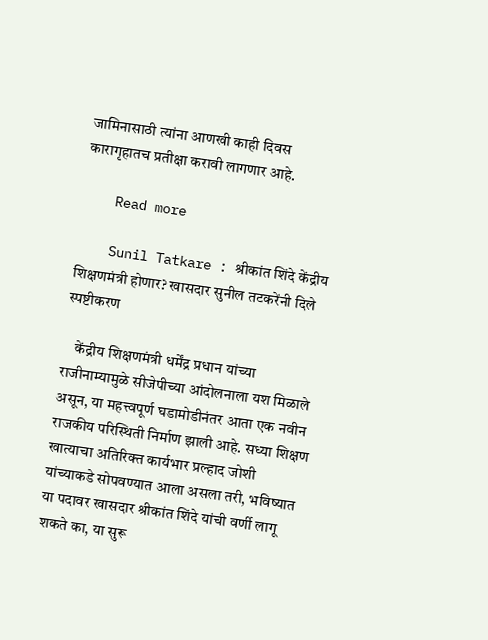जामिनासाठी त्यांना आणखी काही दिवस कारागृहातच प्रतीक्षा करावी लागणार आहे.

    Read more

    Sunil Tatkare : श्रीकांत शिंदे केंद्रीय शिक्षणमंत्री होणार? खासदार सुनील तटकरेंनी दिले स्पष्टीकरण

    केंद्रीय शिक्षणमंत्री धर्मेंद्र प्रधान यांच्या राजीनाम्यामुळे सीजेपीच्या आंदोलनाला यश मिळाले असून, या महत्त्वपूर्ण घडामोडीनंतर आता एक नवीन राजकीय परिस्थिती निर्माण झाली आहे. सध्या शिक्षण खात्याचा अतिरिक्त कार्यभार प्रल्हाद जोशी यांच्याकडे सोपवण्यात आला असला तरी, भविष्यात या पदावर खासदार श्रीकांत शिंदे यांची वर्णी लागू शकते का, या सुरू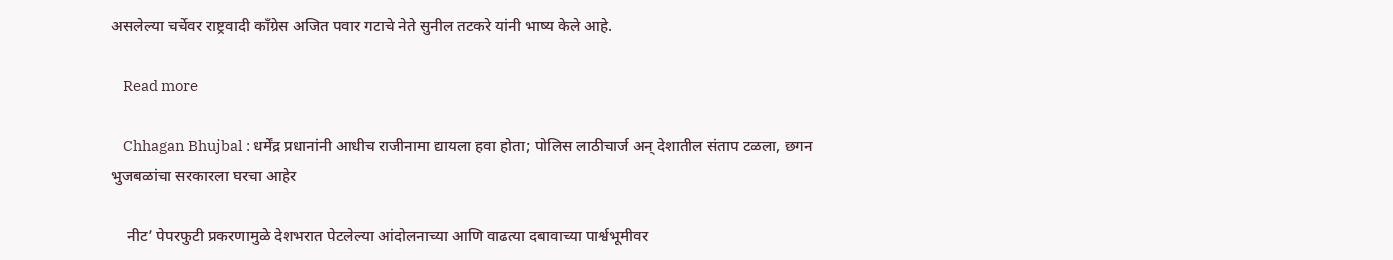असलेल्या चर्चेवर राष्ट्रवादी कॉंग्रेस अजित पवार गटाचे नेते सुनील तटकरे यांनी भाष्य केले आहे.

    Read more

    Chhagan Bhujbal : धर्मेंद्र प्रधानांनी आधीच राजीनामा द्यायला हवा होता; पोलिस लाठीचार्ज अन् देशातील संताप टळला, छगन भुजबळांचा सरकारला घरचा आहेर

    नीट’ पेपरफुटी प्रकरणामुळे देशभरात पेटलेल्या आंदोलनाच्या आणि वाढत्या दबावाच्या पार्श्वभूमीवर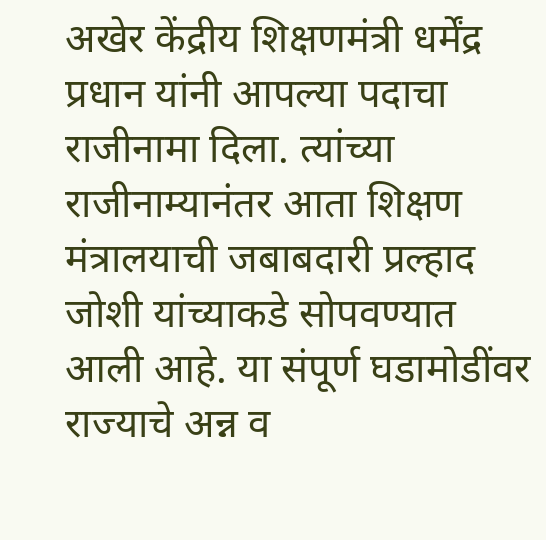अखेर केंद्रीय शिक्षणमंत्री धर्मेंद्र प्रधान यांनी आपल्या पदाचा राजीनामा दिला. त्यांच्या राजीनाम्यानंतर आता शिक्षण मंत्रालयाची जबाबदारी प्रल्हाद जोशी यांच्याकडे सोपवण्यात आली आहे. या संपूर्ण घडामोडींवर राज्याचे अन्न व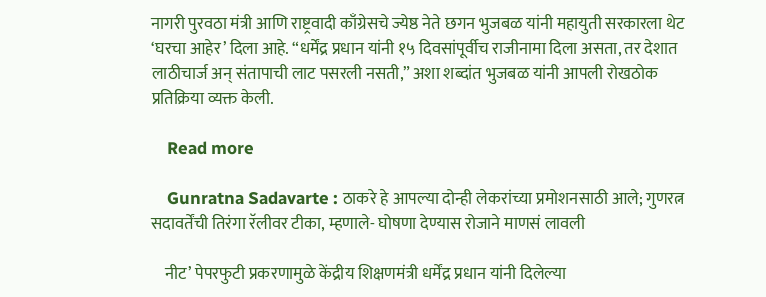नागरी पुरवठा मंत्री आणि राष्ट्रवादी काँग्रेसचे ज्येष्ठ नेते छगन भुजबळ यांनी महायुती सरकारला थेट ‘घरचा आहेर’ दिला आहे. “धर्मेंद्र प्रधान यांनी १५ दिवसांपूर्वीच राजीनामा दिला असता, तर देशात लाठीचार्ज अन् संतापाची लाट पसरली नसती,” अशा शब्दांत भुजबळ यांनी आपली रोखठोक प्रतिक्रिया व्यक्त केली.

    Read more

    Gunratna Sadavarte : ठाकरे हे आपल्या दोन्ही लेकरांच्या प्रमोशनसाठी आले; गुणरत्न सदावर्तेंची तिरंगा रॅलीवर टीका, म्हणाले- घोषणा देण्यास रोजाने माणसं लावली

    नीट’ पेपरफुटी प्रकरणामुळे केंद्रीय शिक्षणमंत्री धर्मेंद्र प्रधान यांनी दिलेल्या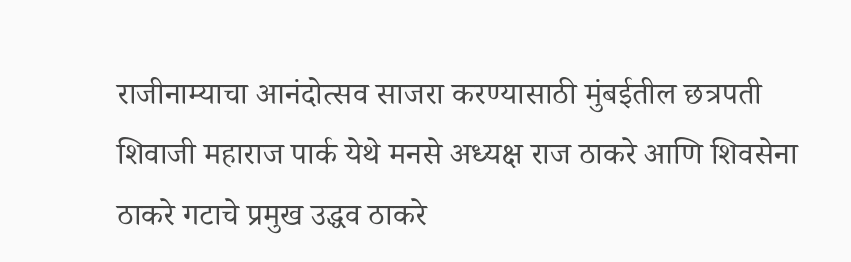राजीनाम्याचा आनंदोत्सव साजरा करण्यासाठी मुंबईतील छत्रपती शिवाजी महाराज पार्क येथे मनसे अध्यक्ष राज ठाकरे आणि शिवसेना ठाकरे गटाचे प्रमुख उद्धव ठाकरे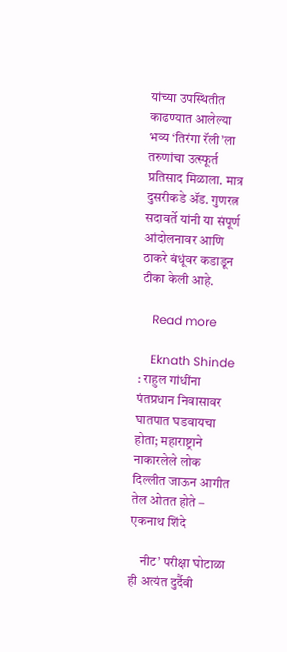यांच्या उपस्थितीत काढण्यात आलेल्या भव्य ‘तिरंगा रॅली’ला तरुणांचा उत्स्फूर्त प्रतिसाद मिळाला. मात्र दुसरीकडे ॲड. गुणरत्न सदावर्ते यांनी या संपूर्ण आंदोलनावर आणि ठाकरे बंधूंवर कडाडून टीका केली आहे.

    Read more

    Eknath Shinde : राहुल गांधींना पंतप्रधान निवासावर घातपात घडवायचा होता; महाराष्ट्राने नाकारलेले लोक दिल्लीत जाऊन आगीत तेल ओतत होते – एकनाथ शिंदे

    नीट’ परीक्षा घोटाळा ही अत्यंत दुर्दैवी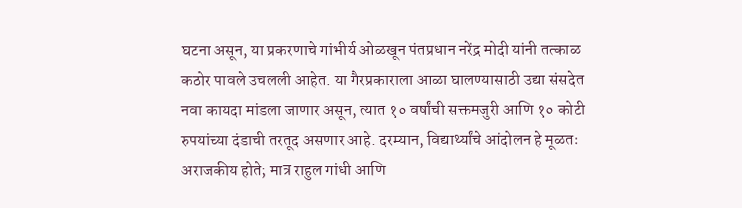घटना असून, या प्रकरणाचे गांभीर्य ओळखून पंतप्रधान नरेंद्र मोदी यांनी तत्काळ कठोर पावले उचलली आहेत. या गैरप्रकाराला आळा घालण्यासाठी उद्या संसदेत नवा कायदा मांडला जाणार असून, त्यात १० वर्षांची सक्तमजुरी आणि १० कोटी रुपयांच्या दंडाची तरतूद असणार आहे. दरम्यान, विद्यार्थ्यांचे आंदोलन हे मूळतः अराजकीय होते; मात्र राहुल गांधी आणि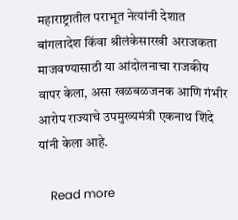महाराष्ट्रातील पराभूत नेत्यांनी देशात बांगलादेश किंवा श्रीलंकेसारखी अराजकता माजवण्यासाठी या आंदोलनाचा राजकीय वापर केला, असा खळबळजनक आणि गंभीर आरोप राज्याचे उपमुख्यमंत्री एकनाथ शिंदे यांनी केला आहे.

    Read more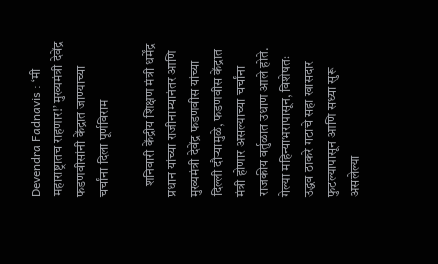Devendra Fadnavis : ‘मी महाराष्ट्रातच राहणार!’ मुख्यमंत्री देवेंद्र फडणवीसांनी केंद्रात जाण्याच्या चर्चांना दिला पूर्णविराम

    शनिवारी केंद्रीय शिक्षण मंत्री धर्मेंद्र प्रधान यांच्या राजीनाम्यानंतर आणि मुख्यमंत्री देवेंद्र फडणवीस यांच्या दिल्ली दौऱ्यामुळे, फडणवीस केंद्रात मंत्री होणार असल्याच्या चर्चांना राजकीय वर्तुळात उधाण आले होते. गेल्या महिन्याभरापासून, विशेषतः उद्धव ठाकरे गटाचे सहा खासदार फुटल्यापासून आणि सध्या सुरू असलेल्या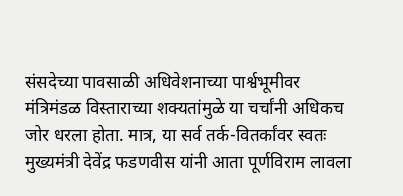संसदेच्या पावसाळी अधिवेशनाच्या पार्श्वभूमीवर मंत्रिमंडळ विस्ताराच्या शक्यतांमुळे या चर्चांनी अधिकच जोर धरला होता. मात्र, या सर्व तर्क-वितर्कांवर स्वतः मुख्यमंत्री देवेंद्र फडणवीस यांनी आता पूर्णविराम लावला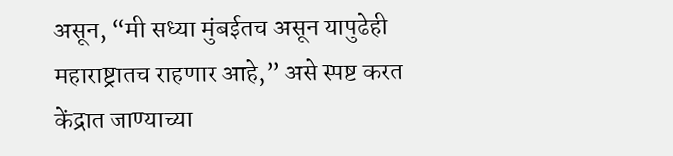असून, “मी सध्या मुंबईतच असून यापुढेही महाराष्ट्रातच राहणार आहे,” असे स्पष्ट करत केंद्रात जाण्याच्या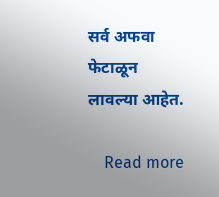सर्व अफवा फेटाळून लावल्या आहेत.

    Read more